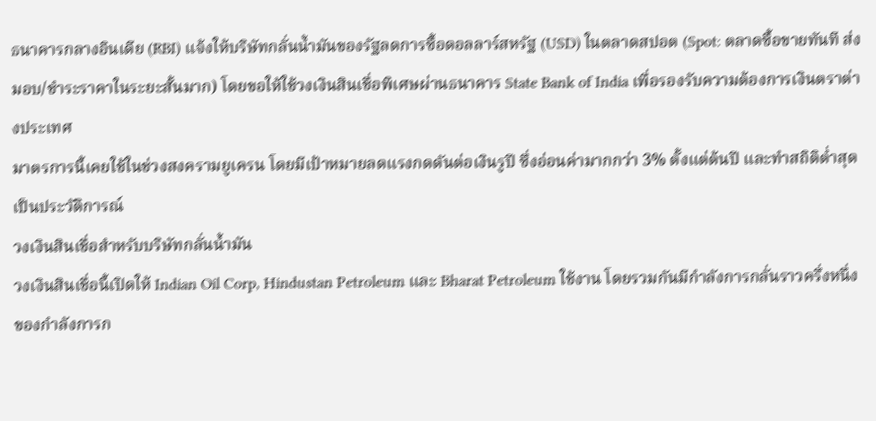ธนาคารกลางอินเดีย (RBI) แจ้งให้บริษัทกลั่นน้ำมันของรัฐลดการซื้อดอลลาร์สหรัฐ (USD) ในตลาดสปอต (Spot: ตลาดซื้อขายทันที ส่งมอบ/ชำระราคาในระยะสั้นมาก) โดยขอให้ใช้วงเงินสินเชื่อพิเศษผ่านธนาคาร State Bank of India เพื่อรองรับความต้องการเงินตราต่างประเทศ
มาตรการนี้เคยใช้ในช่วงสงครามยูเครน โดยมีเป้าหมายลดแรงกดดันต่อเงินรูปี ซึ่งอ่อนค่ามากกว่า 3% ตั้งแต่ต้นปี และทำสถิติต่ำสุดเป็นประวัติการณ์
วงเงินสินเชื่อสำหรับบริษัทกลั่นน้ำมัน
วงเงินสินเชื่อนี้เปิดให้ Indian Oil Corp, Hindustan Petroleum และ Bharat Petroleum ใช้งาน โดยรวมกันมีกำลังการกลั่นราวครึ่งหนึ่งของกำลังการก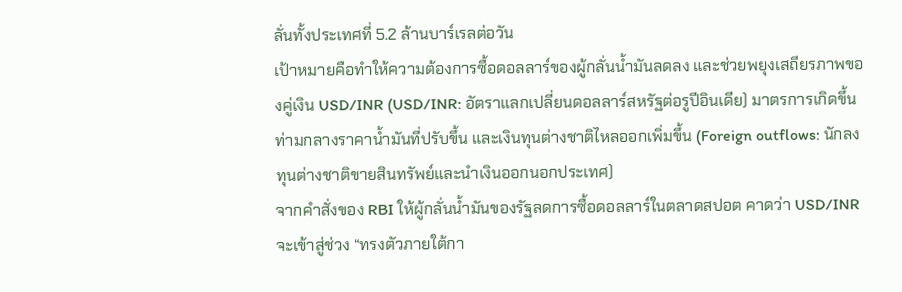ลั่นทั้งประเทศที่ 5.2 ล้านบาร์เรลต่อวัน
เป้าหมายคือทำให้ความต้องการซื้อดอลลาร์ของผู้กลั่นน้ำมันลดลง และช่วยพยุงเสถียรภาพของคู่เงิน USD/INR (USD/INR: อัตราแลกเปลี่ยนดอลลาร์สหรัฐต่อรูปีอินเดีย) มาตรการเกิดขึ้นท่ามกลางราคาน้ำมันที่ปรับขึ้น และเงินทุนต่างชาติไหลออกเพิ่มขึ้น (Foreign outflows: นักลงทุนต่างชาติขายสินทรัพย์และนำเงินออกนอกประเทศ)
จากคำสั่งของ RBI ให้ผู้กลั่นน้ำมันของรัฐลดการซื้อดอลลาร์ในตลาดสปอต คาดว่า USD/INR จะเข้าสู่ช่วง “ทรงตัวภายใต้กา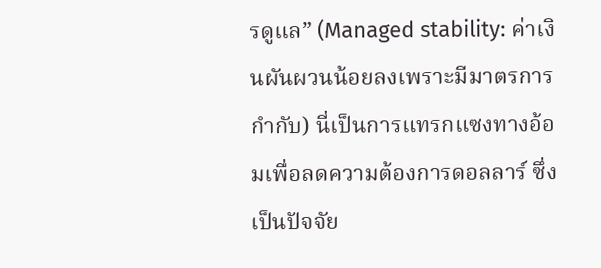รดูแล” (Managed stability: ค่าเงินผันผวนน้อยลงเพราะมีมาตรการกำกับ) นี่เป็นการแทรกแซงทางอ้อมเพื่อลดความต้องการดอลลาร์ ซึ่งเป็นปัจจัย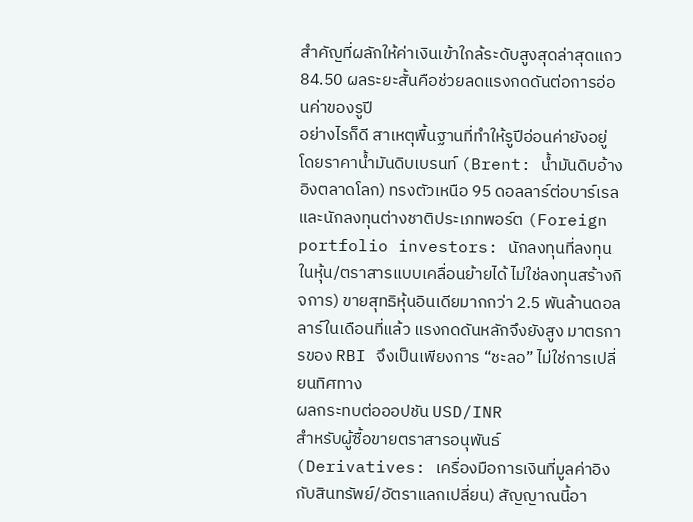สำคัญที่ผลักให้ค่าเงินเข้าใกล้ระดับสูงสุดล่าสุดแถว 84.50 ผลระยะสั้นคือช่วยลดแรงกดดันต่อการอ่อนค่าของรูปี
อย่างไรก็ดี สาเหตุพื้นฐานที่ทำให้รูปีอ่อนค่ายังอยู่ โดยราคาน้ำมันดิบเบรนท์ (Brent: น้ำมันดิบอ้างอิงตลาดโลก) ทรงตัวเหนือ 95 ดอลลาร์ต่อบาร์เรล และนักลงทุนต่างชาติประเภทพอร์ต (Foreign portfolio investors: นักลงทุนที่ลงทุนในหุ้น/ตราสารแบบเคลื่อนย้ายได้ ไม่ใช่ลงทุนสร้างกิจการ) ขายสุทธิหุ้นอินเดียมากกว่า 2.5 พันล้านดอลลาร์ในเดือนที่แล้ว แรงกดดันหลักจึงยังสูง มาตรการของ RBI จึงเป็นเพียงการ “ชะลอ” ไม่ใช่การเปลี่ยนทิศทาง
ผลกระทบต่อออปชัน USD/INR
สำหรับผู้ซื้อขายตราสารอนุพันธ์ (Derivatives: เครื่องมือการเงินที่มูลค่าอิงกับสินทรัพย์/อัตราแลกเปลี่ยน) สัญญาณนี้อา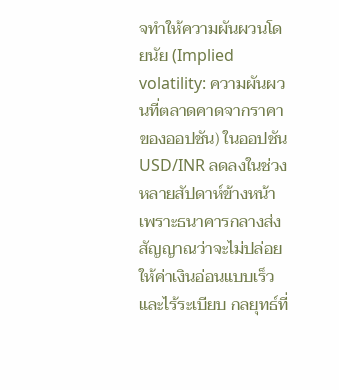จทำให้ความผันผวนโดยนัย (Implied volatility: ความผันผวนที่ตลาดคาดจากราคาของออปชัน) ในออปชัน USD/INR ลดลงในช่วงหลายสัปดาห์ข้างหน้า เพราะธนาคารกลางส่งสัญญาณว่าจะไม่ปล่อยให้ค่าเงินอ่อนแบบเร็วและไร้ระเบียบ กลยุทธ์ที่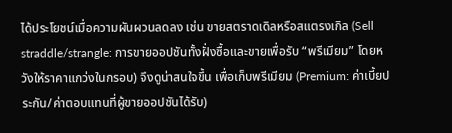ได้ประโยชน์เมื่อความผันผวนลดลง เช่น ขายสตราดเดิลหรือสแตรงเกิล (Sell straddle/strangle: การขายออปชันทั้งฝั่งซื้อและขายเพื่อรับ “พรีเมียม” โดยหวังให้ราคาแกว่งในกรอบ) จึงดูน่าสนใจขึ้น เพื่อเก็บพรีเมียม (Premium: ค่าเบี้ยประกัน/ค่าตอบแทนที่ผู้ขายออปชันได้รับ)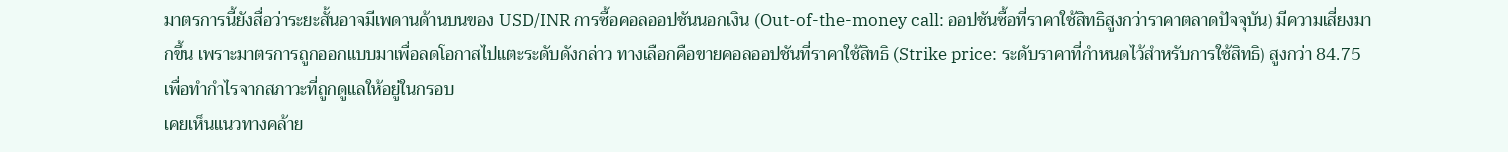มาตรการนี้ยังสื่อว่าระยะสั้นอาจมีเพดานด้านบนของ USD/INR การซื้อคอลออปชันนอกเงิน (Out-of-the-money call: ออปชันซื้อที่ราคาใช้สิทธิสูงกว่าราคาตลาดปัจจุบัน) มีความเสี่ยงมากขึ้น เพราะมาตรการถูกออกแบบมาเพื่อลดโอกาสไปแตะระดับดังกล่าว ทางเลือกคือขายคอลออปชันที่ราคาใช้สิทธิ (Strike price: ระดับราคาที่กำหนดไว้สำหรับการใช้สิทธิ) สูงกว่า 84.75 เพื่อทำกำไรจากสภาวะที่ถูกดูแลให้อยู่ในกรอบ
เคยเห็นแนวทางคล้าย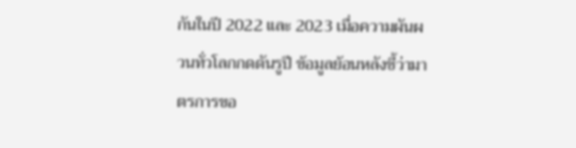กันในปี 2022 และ 2023 เมื่อความผันผวนทั่วโลกกดดันรูปี ข้อมูลย้อนหลังชี้ว่ามาตรการขอ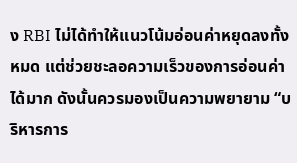ง RBI ไม่ได้ทำให้แนวโน้มอ่อนค่าหยุดลงทั้งหมด แต่ช่วยชะลอความเร็วของการอ่อนค่าได้มาก ดังนั้นควรมองเป็นความพยายาม “บริหารการ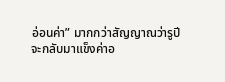อ่อนค่า” มากกว่าสัญญาณว่ารูปีจะกลับมาแข็งค่าอ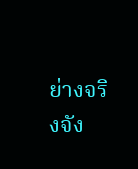ย่างจริงจัง